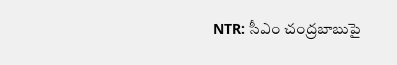NTR: సీఎం చంద్రబాబుపై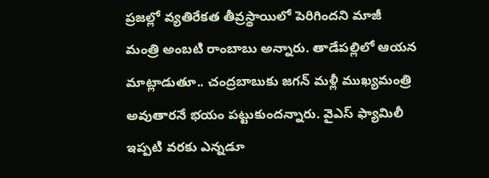ప్రజల్లో వ్యతిరేకత తీవ్రస్థాయిలో పెరిగిందని మాజీ మంత్రి అంబటి రాంబాబు అన్నారు. తాడేపల్లిలో ఆయన మాట్లాడుతూ.. చంద్రబాబుకు జగన్ మళ్లీ ముఖ్యమంత్రి అవుతారనే భయం పట్టుకుందన్నారు. వైఎస్ ఫ్యామిలీ ఇప్పటి వరకు ఎన్నడూ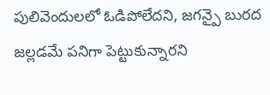పులివెందులలో ఓడిపోలేదని, జగన్పై బురద జల్లడమే పనిగా పెట్టుకున్నారని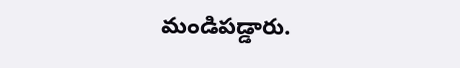మండిపడ్డారు.